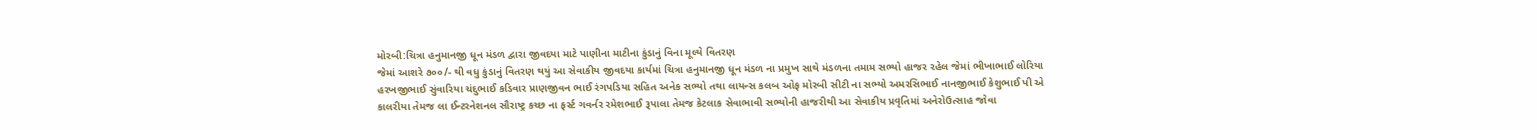મોરબી:ચિત્રા હનુમાનજી ધૂન મંડળ દ્વારા જીવદયા માટે પાણીના માટીના કુંડાનું વિના મૂલ્યે વિતરણ
જેમાં આશરે ૭૦૦/- થી વધુ કુંડાનું વિતરણ થયું આ સેવાકીય જીવદયા કાર્યમાં ચિત્રા હનુમાનજી ધૂન મંડળ ના પ્રમુખ સાથે મંડળના તમામ સભ્યો હાજર રહેલ જેમાં ભીખાભાઈ લોરિયા હરખજીભાઈ સુંવારિયા ચંદુભાઈ કડિવાર પ્રાણજીવન ભાઈ રંગપડિયા સહિત અનેક સભ્યો તથા લાયન્સ કલબ ઓફ મોરબી સીટી ના સભ્યો અમરસિભાઈ નાનજીભાઈ કેશુભાઈ પી એ કાલરીયા તેમજ લા ઈન્ટરનેશનલ સૌરાષ્ટ્ર કચ્છ ના ફર્સ્ટ ગવર્નર રમેશભાઈ રૂપાલા તેમજ કેટલાક સેવાભાવી સભ્યોની હાજરીથી આ સેવાકીય પ્રવૃતિમાં અનેરોઉત્સાહ જોવા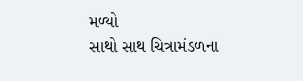મળ્યો
સાથો સાથ ચિત્રામંડળના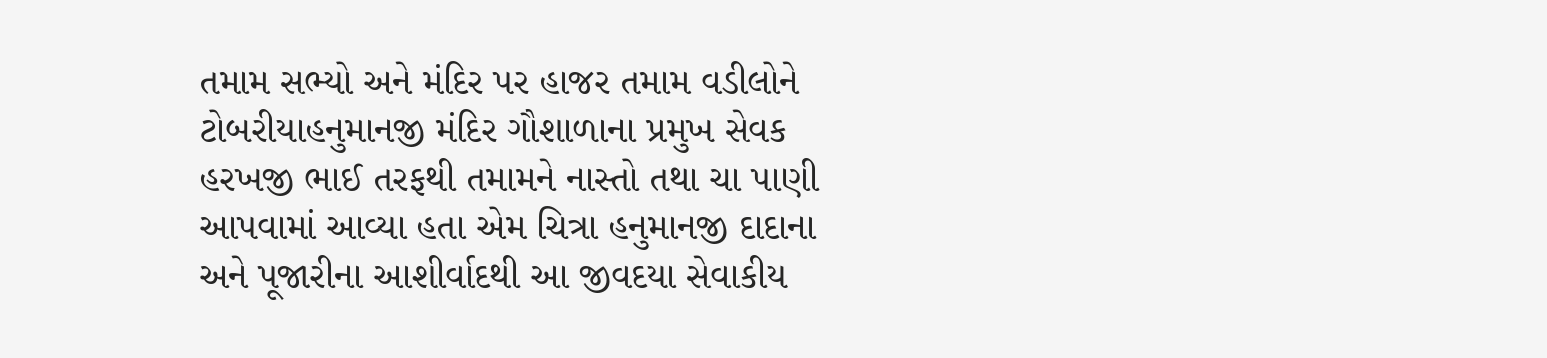તમામ સભ્યો અને મંદિર પર હાજર તમામ વડીલોને ટોબરીયાહનુમાનજી મંદિર ગૌશાળાના પ્રમુખ સેવક હરખજી ભાઈ તરફથી તમામને નાસ્તો તથા ચા પાણી આપવામાં આવ્યા હતા એમ ચિત્રા હનુમાનજી દાદાના અને પૂજારીના આશીર્વાદથી આ જીવદયા સેવાકીય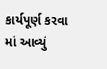કાર્યપૂર્ણ કરવા માં આવ્યું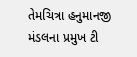તેમચિત્રા હનુમાનજી મંડલના પ્રમુખ ટી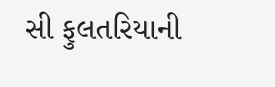સી ફુલતરિયાની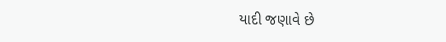યાદી જણાવે છે